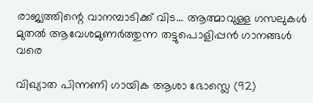രാജ്യത്തിന്റെ വാനമ്പാടിക്ക് വിട… ആത്മാവുള്ള ഗസലുകള്‍ മുതല്‍ ആവേശമുണര്‍ത്തുന്ന തട്ടുപൊളിപ്പന്‍ ഗാനങ്ങള്‍ വരെ

വിഖ്യാത പിന്നണി ഗായിക ആശാ ഭോസ്ലെ (92)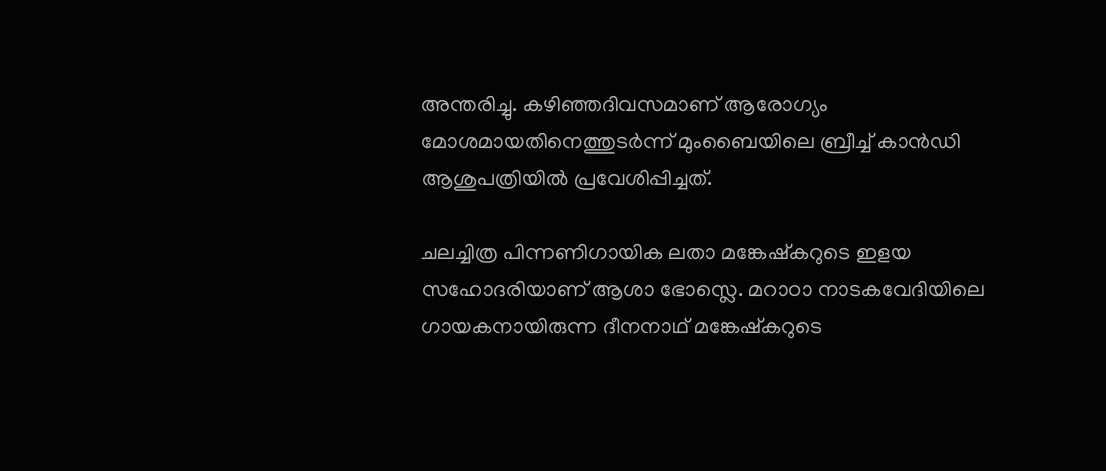അന്തരിച്ചു. കഴിഞ്ഞദിവസമാണ് ആരോഗ്യം മോശമായതിനെത്തുടര്‍ന്ന് മുംബൈയിലെ ബ്രീച്ച്‌ കാന്‍ഡി ആശുപത്രിയില്‍ പ്രവേശിപ്പിച്ചത്.

ചലച്ചിത്ര പിന്നണിഗായിക ലതാ മങ്കേഷ്‌കറുടെ ഇളയ സഹോദരിയാണ് ആശാ ഭോസ്ലെ. മറാഠാ നാടകവേദിയിലെ ഗായകനായിരുന്ന ദീനനാഥ് മങ്കേഷ്‌കറുടെ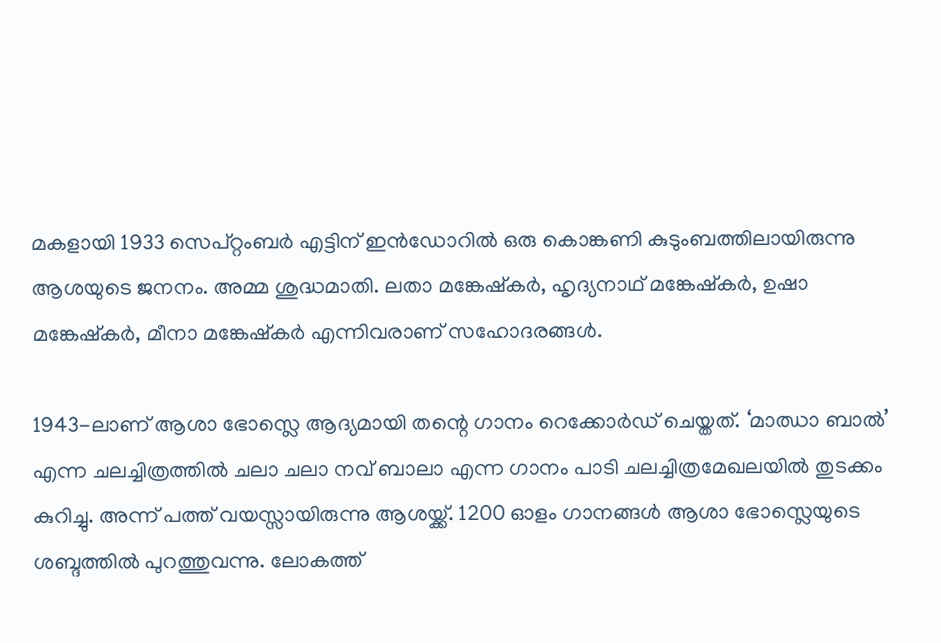മകളായി 1933 സെപ്റ്റംബര്‍ എട്ടിന് ഇന്‍ഡോറില്‍ ഒരു കൊങ്കണി കുടുംബത്തിലായിരുന്നു ആശയുടെ ജനനം. അമ്മ ശുദ്ധമാതി. ലതാ മങ്കേഷ്‌കര്‍, ഹൃദ്യനാഥ് മങ്കേഷ്‌കര്‍, ഉഷാ മങ്കേഷ്‌കര്‍, മീനാ മങ്കേഷ്‌കര്‍ എന്നിവരാണ് സഹോദരങ്ങള്‍.

1943-ലാണ് ആശാ ഭോസ്ലെ ആദ്യമായി തന്റെ ഗാനം റെക്കോര്‍ഡ് ചെയ്തത്. ‘മാഝാ ബാല്‍’ എന്ന ചലച്ചിത്രത്തില്‍ ചലാ ചലാ നവ് ബാലാ എന്ന ഗാനം പാടി ചലച്ചിത്രമേഖലയില്‍ തുടക്കം കുറിച്ചു. അന്ന് പത്ത് വയസ്സായിരുന്നു ആശയ്ക്ക്. 1200 ഓളം ഗാനങ്ങള്‍ ആശാ ഭോസ്ലെയുടെ ശബ്ദത്തില്‍ പുറത്തുവന്നു. ലോകത്ത്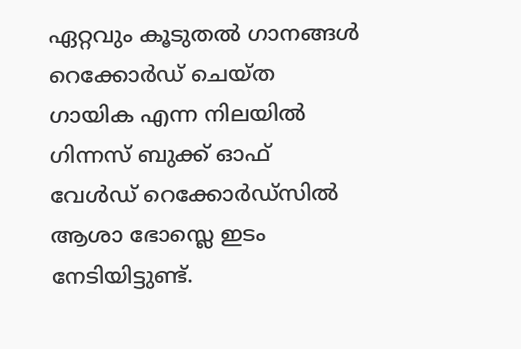ഏറ്റവും കൂടുതല്‍ ഗാനങ്ങള്‍ റെക്കോര്‍ഡ് ചെയ്ത ഗായിക എന്ന നിലയില്‍ ഗിന്നസ് ബുക്ക് ഓഫ് വേള്‍ഡ് റെക്കോര്‍ഡ്‌സില്‍ ആശാ ഭോസ്ലെ ഇടം നേടിയിട്ടുണ്ട്.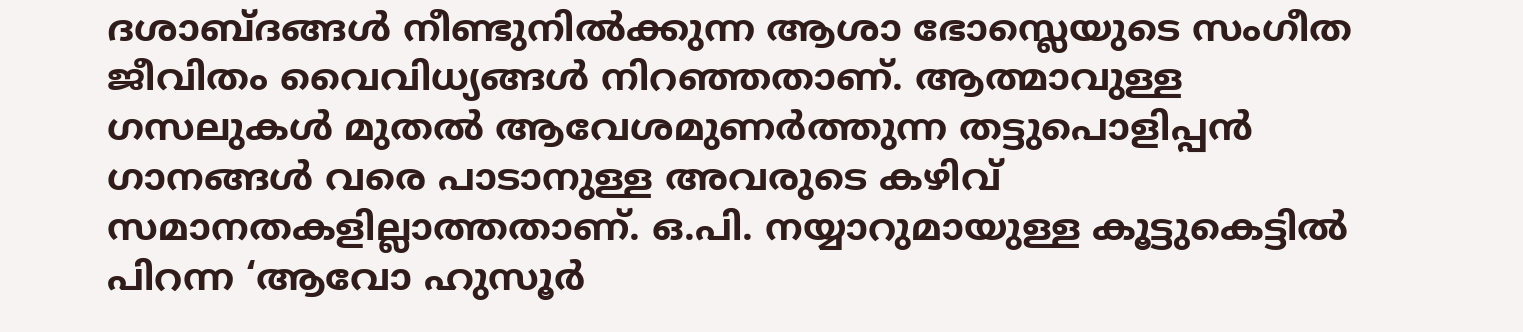ദശാബ്ദങ്ങള്‍ നീണ്ടുനില്‍ക്കുന്ന ആശാ ഭോസ്ലെയുടെ സംഗീത ജീവിതം വൈവിധ്യങ്ങള്‍ നിറഞ്ഞതാണ്. ആത്മാവുള്ള ഗസലുകള്‍ മുതല്‍ ആവേശമുണര്‍ത്തുന്ന തട്ടുപൊളിപ്പന്‍ ഗാനങ്ങള്‍ വരെ പാടാനുള്ള അവരുടെ കഴിവ് സമാനതകളില്ലാത്തതാണ്. ഒ.പി. നയ്യാറുമായുള്ള കൂട്ടുകെട്ടില്‍ പിറന്ന ‘ആവോ ഹുസൂര്‍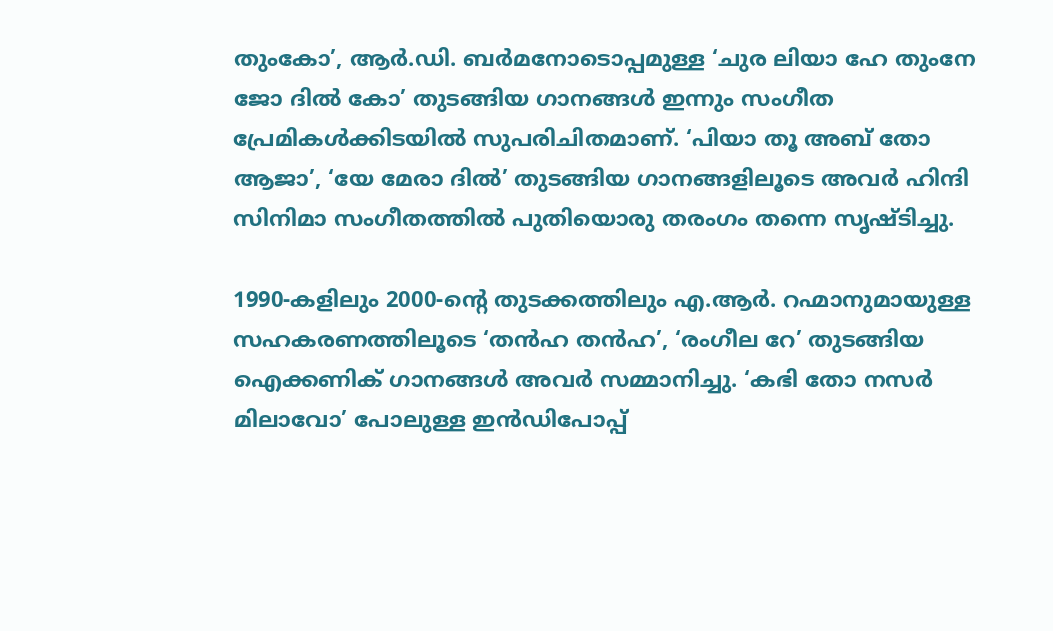തുംകോ’, ആര്‍.ഡി. ബര്‍മനോടൊപ്പമുള്ള ‘ചുര ലിയാ ഹേ തുംനേ ജോ ദില്‍ കോ’ തുടങ്ങിയ ഗാനങ്ങള്‍ ഇന്നും സംഗീത പ്രേമികള്‍ക്കിടയില്‍ സുപരിചിതമാണ്. ‘പിയാ തൂ അബ് തോ ആജാ’, ‘യേ മേരാ ദില്‍’ തുടങ്ങിയ ഗാനങ്ങളിലൂടെ അവര്‍ ഹിന്ദി സിനിമാ സംഗീതത്തില്‍ പുതിയൊരു തരംഗം തന്നെ സൃഷ്ടിച്ചു.

1990-കളിലും 2000-ന്റെ തുടക്കത്തിലും എ.ആര്‍. റഹ്മാനുമായുള്ള സഹകരണത്തിലൂടെ ‘തന്‍ഹ തന്‍ഹ’, ‘രംഗീല റേ’ തുടങ്ങിയ ഐക്കണിക് ഗാനങ്ങള്‍ അവര്‍ സമ്മാനിച്ചു. ‘കഭി തോ നസര്‍ മിലാവോ’ പോലുള്ള ഇന്‍ഡിപോപ്പ്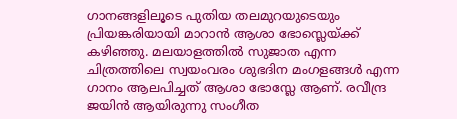ഗാനങ്ങളിലൂടെ പുതിയ തലമുറയുടെയും പ്രിയങ്കരിയായി മാറാന്‍ ആശാ ഭോസ്ലെയ്ക്ക് കഴിഞ്ഞു. മലയാളത്തില്‍ സുജാത എന്ന ചിത്രത്തിലെ സ്വയംവരം ശുഭദിന മംഗളങ്ങള്‍ എന്ന ഗാനം ആലപിച്ചത് ആശാ ഭോസ്ലേ ആണ്. രവീന്ദ്ര ജയിന്‍ ആയിരുന്നു സംഗീത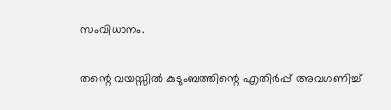സംവിധാനം.

തന്റെ വയസ്സില്‍ കുടുംബത്തിന്റെ എതിര്‍പ്പ് അവഗണിച്ച്‌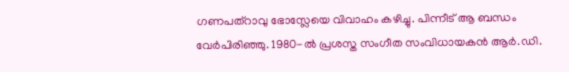ഗണപത്‌റാവു ഭോസ്ലേയെ വിവാഹം കഴിച്ചു. പിന്നീട് ആ ബന്ധം വേര്‍പിരിഞ്ഞു. 1980-ല്‍ പ്രശസ്ത സംഗീത സംവിധായകന്‍ ആര്‍.ഡി.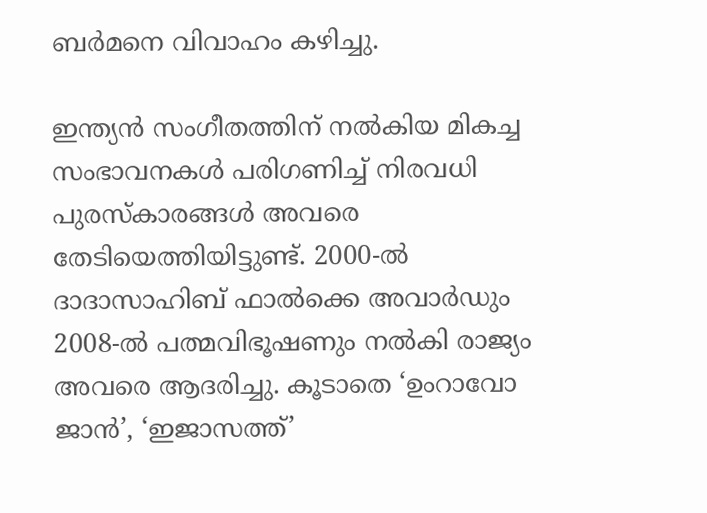ബര്‍മനെ വിവാഹം കഴിച്ചു.

ഇന്ത്യന്‍ സംഗീതത്തിന് നല്‍കിയ മികച്ച സംഭാവനകള്‍ പരിഗണിച്ച്‌ നിരവധി പുരസ്‌കാരങ്ങള്‍ അവരെ തേടിയെത്തിയിട്ടുണ്ട്. 2000-ല്‍ ദാദാസാഹിബ് ഫാല്‍ക്കെ അവാര്‍ഡും 2008-ല്‍ പത്മവിഭൂഷണും നല്‍കി രാജ്യം അവരെ ആദരിച്ചു. കൂടാതെ ‘ഉംറാവോ ജാന്‍’, ‘ഇജാസത്ത്’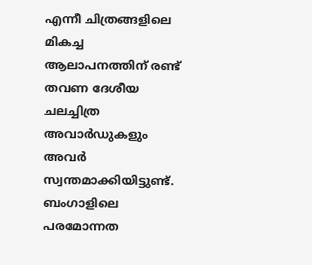എന്നീ ചിത്രങ്ങളിലെ മികച്ച ആലാപനത്തിന് രണ്ട് തവണ ദേശീയ ചലച്ചിത്ര അവാര്‍ഡുകളും അവര്‍ സ്വന്തമാക്കിയിട്ടുണ്ട്. ബംഗാളിലെ പരമോന്നത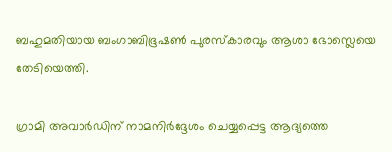ബഹുമതിയായ ബംഗാബിഭൂഷണ്‍ പുരസ്‌കാരവും ആശാ ഭോസ്ലെയെ തേടിയെത്തി.

ഗ്രാമി അവാര്‍ഡിന് നാമനിര്‍ദ്ദേശം ചെയ്യപ്പെട്ട ആദ്യത്തെ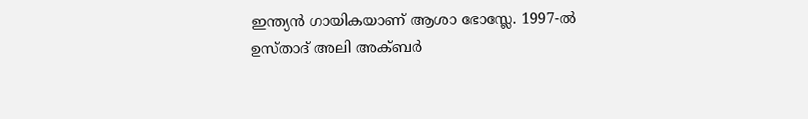ഇന്ത്യന്‍ ഗായികയാണ് ആശാ ഭോസ്ലേ. 1997-ല്‍ ഉസ്താദ് അലി അക്ബര്‍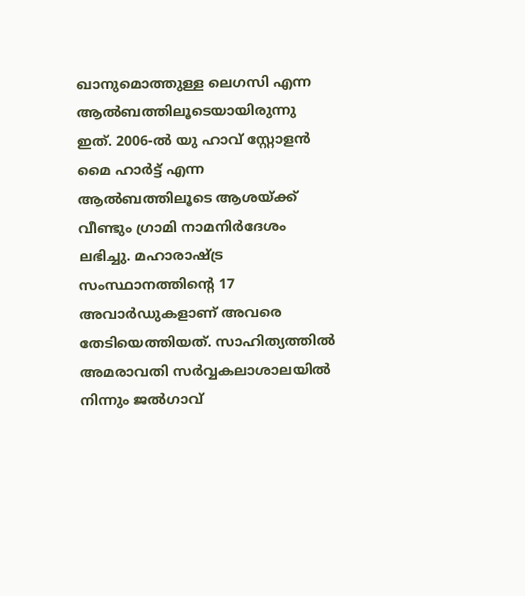ഖാനുമൊത്തുള്ള ലെഗസി എന്ന ആല്‍ബത്തിലൂടെയായിരുന്നു ഇത്. 2006-ല്‍ യു ഹാവ് സ്റ്റോളന്‍ മൈ ഹാര്‍ട്ട് എന്ന ആല്‍ബത്തിലൂടെ ആശയ്ക്ക് വീണ്ടും ഗ്രാമി നാമനിര്‍ദേശം ലഭിച്ചു. മഹാരാഷ്ട്ര സംസ്ഥാനത്തിന്റെ 17 അവാര്‍ഡുകളാണ് അവരെ തേടിയെത്തിയത്. സാഹിത്യത്തില്‍ അമരാവതി സര്‍വ്വകലാശാലയില്‍ നിന്നും ജല്‍ഗാവ്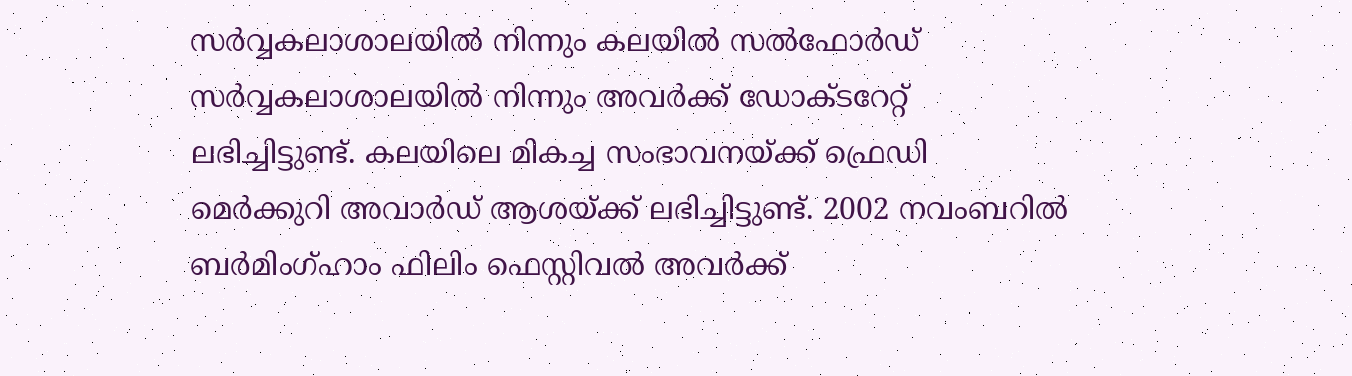സര്‍വ്വകലാശാലയില്‍ നിന്നും കലയില്‍ സല്‍ഫോര്‍ഡ് സര്‍വ്വകലാശാലയില്‍ നിന്നും അവര്‍ക്ക് ഡോക്ടറേറ്റ് ലഭിച്ചിട്ടുണ്ട്. കലയിലെ മികച്ച സംഭാവനയ്ക്ക് ഫ്രെഡി മെര്‍ക്കുറി അവാര്‍ഡ് ആശയ്ക്ക് ലഭിച്ചിട്ടുണ്ട്. 2002 നവംബറില്‍ ബര്‍മിംഗ്ഹാം ഫിലിം ഫെസ്റ്റിവല്‍ അവര്‍ക്ക്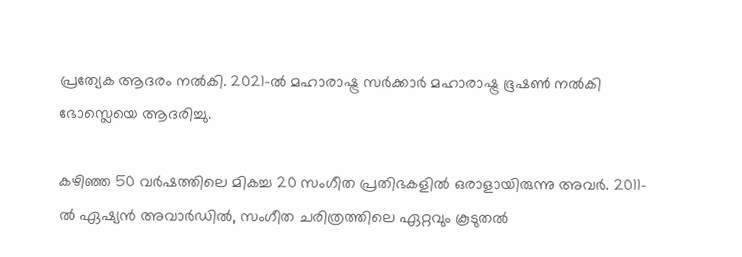പ്രത്യേക ആദരം നല്‍കി. 2021-ല്‍ മഹാരാഷ്ട്ര സര്‍ക്കാര്‍ മഹാരാഷ്ട്ര ഭൂഷണ്‍ നല്‍കി ഭോസ്ലെയെ ആദരിച്ചു.

കഴിഞ്ഞ 50 വര്‍ഷത്തിലെ മികച്ച 20 സംഗീത പ്രതിഭകളില്‍ ഒരാളായിരുന്നു അവര്‍. 2011-ല്‍ ഏഷ്യന്‍ അവാര്‍ഡില്‍, സംഗീത ചരിത്രത്തിലെ ഏറ്റവും കൂടുതല്‍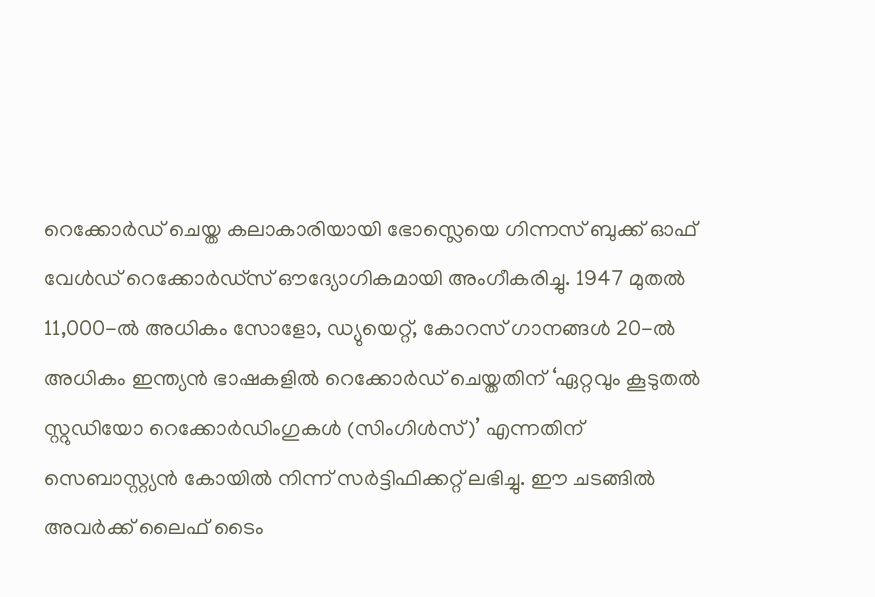റെക്കോര്‍ഡ് ചെയ്ത കലാകാരിയായി ഭോസ്ലെയെ ഗിന്നസ് ബുക്ക് ഓഫ് വേള്‍ഡ് റെക്കോര്‍ഡ്‌സ് ഔദ്യോഗികമായി അംഗീകരിച്ചു. 1947 മുതല്‍ 11,000-ല്‍ അധികം സോളോ, ഡ്യുയെറ്റ്, കോറസ് ഗാനങ്ങള്‍ 20-ല്‍ അധികം ഇന്ത്യന്‍ ഭാഷകളില്‍ റെക്കോര്‍ഡ് ചെയ്തതിന് ‘ഏറ്റവും കൂടുതല്‍ സ്റ്റുഡിയോ റെക്കോര്‍ഡിംഗുകള്‍ (സിംഗിള്‍സ്)’ എന്നതിന് സെബാസ്റ്റ്യന്‍ കോയില്‍ നിന്ന് സര്‍ട്ടിഫിക്കറ്റ് ലഭിച്ചു. ഈ ചടങ്ങില്‍ അവര്‍ക്ക് ലൈഫ് ടൈം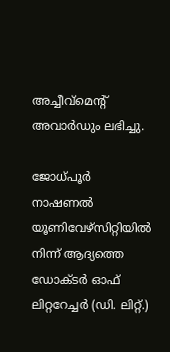അച്ചീവ്‌മെന്റ് അവാര്‍ഡും ലഭിച്ചു.

ജോധ്പൂര്‍ നാഷണല്‍ യൂണിവേഴ്‌സിറ്റിയില്‍ നിന്ന് ആദ്യത്തെ ഡോക്ടര്‍ ഓഫ് ലിറ്ററേച്ചര്‍ (ഡി. ലിറ്റ്.)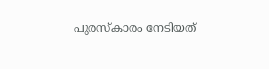പുരസ്‌കാരം നേടിയത്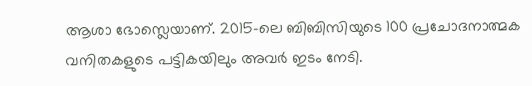ആശാ ഭോസ്ലെയാണ്. 2015-ലെ ബിബിസിയുടെ 100 പ്രചോദനാത്മക വനിതകളുടെ പട്ടികയിലും അവര്‍ ഇടം നേടി.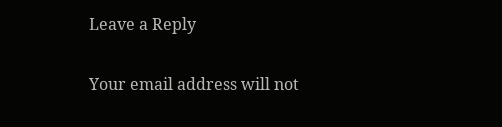Leave a Reply

Your email address will not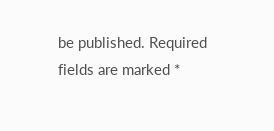be published. Required fields are marked *